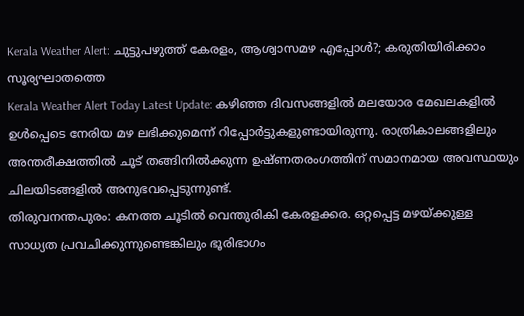Kerala Weather Alert: ചുട്ടുപഴുത്ത് കേരളം, ആശ്വാസമഴ എപ്പോൾ?; കരുതിയിരിക്കാം സൂര്യഘാതത്തെ
Kerala Weather Alert Today Latest Update: കഴിഞ്ഞ ദിവസങ്ങളിൽ മലയോര മേഖലകളിൽ ഉൾപ്പെടെ നേരിയ മഴ ലഭിക്കുമെന്ന് റിപ്പോർട്ടുകളുണ്ടായിരുന്നു. രാത്രികാലങ്ങളിലും അന്തരീക്ഷത്തിൽ ചൂട് തങ്ങിനിൽക്കുന്ന ഉഷ്ണതരംഗത്തിന് സമാനമായ അവസ്ഥയും ചിലയിടങ്ങളിൽ അനുഭവപ്പെടുന്നുണ്ട്.
തിരുവനന്തപുരം: കനത്ത ചൂടിൽ വെന്തുരികി കേരളക്കര. ഒറ്റപ്പെട്ട മഴയ്ക്കുള്ള സാധ്യത പ്രവചിക്കുന്നുണ്ടെങ്കിലും ഭൂരിഭാഗം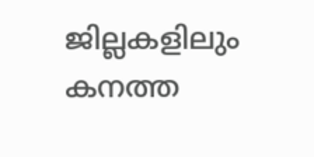ജില്ലകളിലും കനത്ത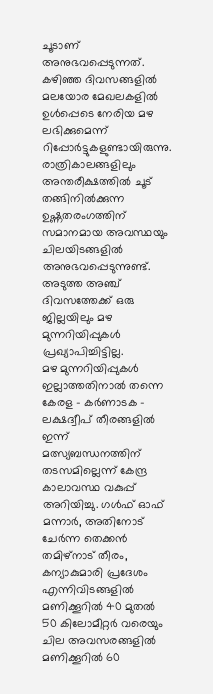ചൂടാണ് അനുഭവപ്പെടുന്നത്. കഴിഞ്ഞ ദിവസങ്ങളിൽ മലയോര മേഖലകളിൽ ഉൾപ്പെടെ നേരിയ മഴ ലഭിക്കുമെന്ന് റിപ്പോർട്ടുകളുണ്ടായിരുന്നു. രാത്രികാലങ്ങളിലും അന്തരീക്ഷത്തിൽ ചൂട് തങ്ങിനിൽക്കുന്ന ഉഷ്ണതരംഗത്തിന് സമാനമായ അവസ്ഥയും ചിലയിടങ്ങളിൽ അനുഭവപ്പെടുന്നുണ്ട്. അടുത്ത അഞ്ച് ദിവസത്തേക്ക് ഒരു ജില്ലയിലും മഴ മുന്നറിയിപ്പുകൾ പ്രഖ്യാപിച്ചിട്ടില്ല.
മഴ മുന്നറിയിപ്പുകൾ ഇല്ലാത്തതിനാൽ തന്നെ കേരള – കർണാടക – ലക്ഷദ്വീപ് തീരങ്ങളിൽ ഇന്ന് മത്സ്യബന്ധനത്തിന് തടസമില്ലെന്ന് കേന്ദ്ര കാലാവസ്ഥ വകുപ്പ് അറിയിച്ചു. ഗൾഫ് ഓഫ് മന്നാർ, അതിനോട് ചേർന്ന തെക്കൻ തമിഴ്നാട് തീരം, കന്യാകുമാരി പ്രദേശം എന്നിവിടങ്ങളിൽ മണിക്കൂറിൽ 40 മുതൽ 50 കിലോമീറ്റർ വരെയും ചില അവസരങ്ങളിൽ മണിക്കൂറിൽ 60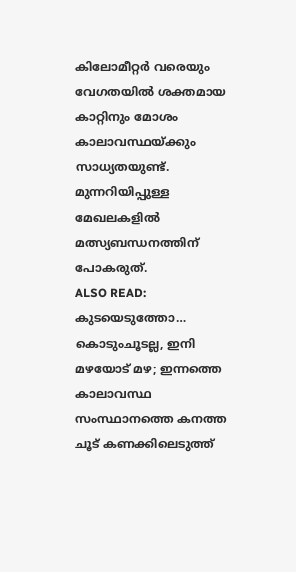കിലോമീറ്റർ വരെയും വേഗതയിൽ ശക്തമായ കാറ്റിനും മോശം കാലാവസ്ഥയ്ക്കും സാധ്യതയുണ്ട്. മുന്നറിയിപ്പുള്ള മേഖലകളിൽ മത്സ്യബന്ധനത്തിന് പോകരുത്.
ALSO READ: കുടയെടുത്തോ… കൊടുംചൂടല്ല, ഇനി മഴയോട് മഴ; ഇന്നത്തെ കാലാവസ്ഥ
സംസ്ഥാനത്തെ കനത്ത ചൂട് കണക്കിലെടുത്ത്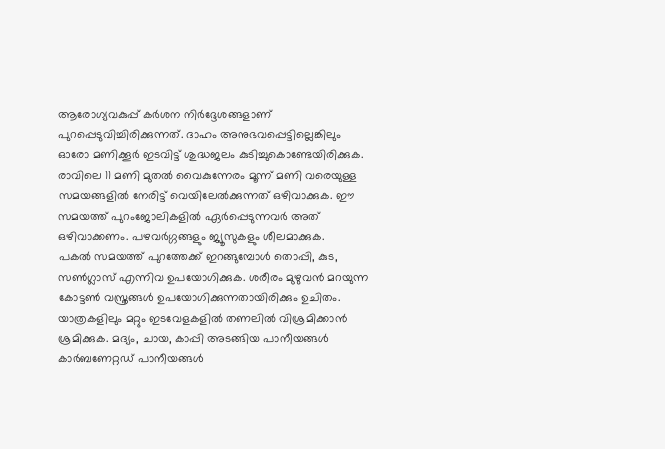ആരോഗ്യവകുപ്പ് കർശന നിർദ്ദേശങ്ങളാണ് പുറപ്പെടുവിച്ചിരിക്കുന്നത്. ദാഹം അനുഭവപ്പെട്ടില്ലെങ്കിലും ഓരോ മണിക്കൂർ ഇടവിട്ട് ശുദ്ധജലം കുടിച്ചുകൊണ്ടേയിരിക്കുക. രാവിലെ 11 മണി മുതൽ വൈകുന്നേരം മൂന്ന് മണി വരെയുള്ള സമയങ്ങളിൽ നേരിട്ട് വെയിലേൽക്കുന്നത് ഒഴിവാക്കുക. ഈ സമയത്ത് പുറംജോലികളിൽ ഏർപ്പെടുന്നവർ അത് ഒഴിവാക്കണം. പഴവർഗ്ഗങ്ങളും ജ്യൂസുകളും ശീലമാക്കുക.
പകൽ സമയത്ത് പുറത്തേക്ക് ഇറങ്ങുമ്പോൾ തൊപ്പി, കുട, സൺഗ്ലാസ് എന്നിവ ഉപയോഗിക്കുക. ശരീരം മുഴുവൻ മറയുന്ന കോട്ടൺ വസ്ത്രങ്ങൾ ഉപയോഗിക്കുന്നതായിരിക്കും ഉചിതം. യാത്രകളിലും മറ്റും ഇടവേളകളിൽ തണലിൽ വിശ്രമിക്കാൻ ശ്രമിക്കുക. മദ്യം, ചായ, കാപ്പി അടങ്ങിയ പാനീയങ്ങൾ കാർബണേറ്റഡ് പാനീയങ്ങൾ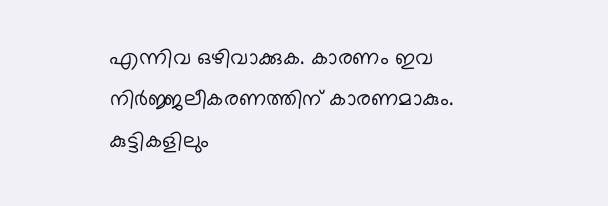എന്നിവ ഒഴിവാക്കുക. കാരണം ഇവ നിർജ്ജലീകരണത്തിന് കാരണമാകും. കുട്ടികളിലും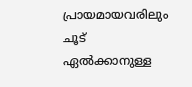പ്രായമായവരിലും ചൂട് ഏൽക്കാനുള്ള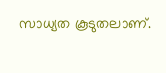സാധ്യത കൂടുതലാണ്.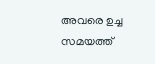അവരെ ഉച്ച സമയത്ത്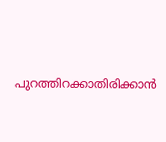പുറത്തിറക്കാതിരിക്കാൻ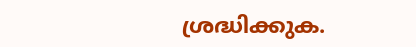ശ്രദ്ധിക്കുക.